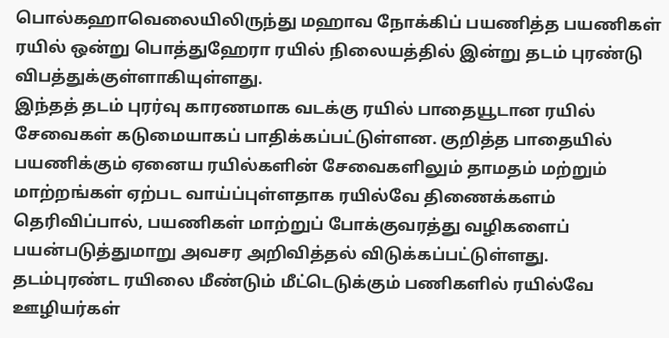பொல்கஹாவெலையிலிருந்து மஹாவ நோக்கிப் பயணித்த பயணிகள் ரயில் ஒன்று பொத்துஹேரா ரயில் நிலையத்தில் இன்று தடம் புரண்டு விபத்துக்குள்ளாகியுள்ளது.
இந்தத் தடம் புரர்வு காரணமாக வடக்கு ரயில் பாதையூடான ரயில் சேவைகள் கடுமையாகப் பாதிக்கப்பட்டுள்ளன. குறித்த பாதையில் பயணிக்கும் ஏனைய ரயில்களின் சேவைகளிலும் தாமதம் மற்றும் மாற்றங்கள் ஏற்பட வாய்ப்புள்ளதாக ரயில்வே திணைக்களம் தெரிவிப்பால், பயணிகள் மாற்றுப் போக்குவரத்து வழிகளைப் பயன்படுத்துமாறு அவசர அறிவித்தல் விடுக்கப்பட்டுள்ளது.
தடம்புரண்ட ரயிலை மீண்டும் மீட்டெடுக்கும் பணிகளில் ரயில்வே ஊழியர்கள்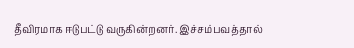தீவிரமாக ஈடுபட்டு வருகின்றனர். இச்சம்பவத்தால்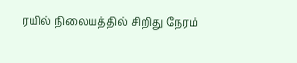ரயில் நிலையத்தில் சிறிது நேரம்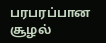பரபரப்பான சூழல்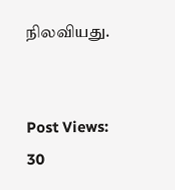நிலவியது.


Post Views: 30